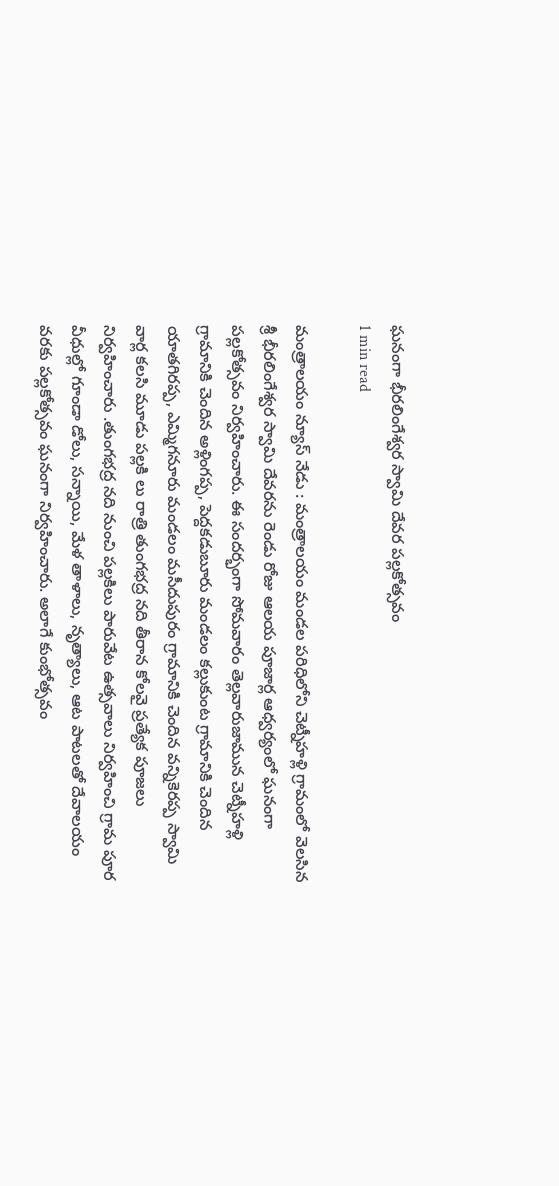ఘనంగా భీరలింగేశ్వర స్వామి దేవర పల్లకోత్సవం
1 min read

మంత్రాలయం న్యూస్ నేడు : మంత్రాలయం మండల పరిధిలోని చెట్నీహళ్లి గ్రామంలో వెలసిన శ్రీ భీరలింగేశ్వర స్వామి దేవరను రెండు రోజు ఆలయ పూజార్ల ఆధ్వర్యంలో ఘనంగా పల్లకోత్సవం నిర్వహించారు. ఈ సందర్భంగా సోమవారం తెల్లవారుజామున చెట్నీహళ్లి గ్రామానికి చెందిన అళ్లింగప్ప, పెద్దకడుబూరు మండలం కల్లుకుంట గ్రామానికి చెందిన యాతగిరప్ప, ఎమ్మిగనూరు మండలం మసీదుపురం గ్రామానికి చెందిన వన్నికెరప్ప స్వామి వార్ల కలసి మూడు పల్లకి లు రాత్రి తుంగభద్ర నది తీరాన కోలవై ప్రత్యేక పూజలు నిర్వహించారు .తుంగభద్ర నది నుంచి పల్లకిలు పారువేట ఉత్సవాలు నిర్వహించి గ్రామ పూర వీధుల్లో గూండా డోలు, సన్నాయి, మేళ తాళాలు, నృత్యాలు, ఆట పాటలతో దేవాలయం వరకు పల్లకోత్సవం ఘనంగా నిర్వహించారు. అలాగే కుంభోత్సవం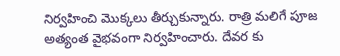నిర్వహించి మొక్కలు తీర్చుకున్నారు. రాత్రి మలిగే పూజ అత్యంత వైభవంగా నిర్వహించారు. దేవర కు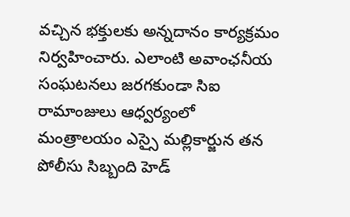వచ్చిన భక్తులకు అన్నదానం కార్యక్రమం నిర్వహించారు. ఎలాంటి అవాంఛనీయ సంఘటనలు జరగకుండా సిఐ రామాంజులు ఆధ్వర్యంలో మంత్రాలయం ఎస్సై మల్లికార్జున తన పోలీసు సిబ్బంది హెడ్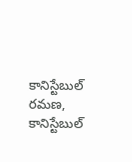కానిస్టేబుల్ రమణ, కానిస్టేబుల్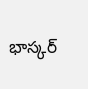భాస్కర్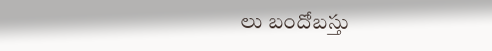లు బందోబస్తు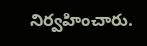నిర్వహించారు.